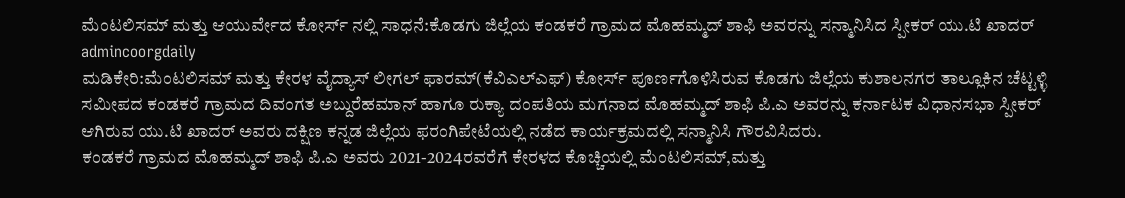ಮೆಂಟಲಿಸಮ್ ಮತ್ತು ಆಯುರ್ವೇದ ಕೋರ್ಸ್ ನಲ್ಲಿ ಸಾಧನೆ:ಕೊಡಗು ಜಿಲ್ಲೆಯ ಕಂಡಕರೆ ಗ್ರಾಮದ ಮೊಹಮ್ಮದ್ ಶಾಫಿ ಅವರನ್ನು ಸನ್ಮಾನಿಸಿದ ಸ್ಪೀಕರ್ ಯು.ಟಿ ಖಾದರ್
admincoorgdaily
ಮಡಿಕೇರಿ:ಮೆಂಟಲಿಸಮ್ ಮತ್ತು ಕೇರಳ ವೈದ್ಯಾಸ್ ಲೀಗಲ್ ಫಾರಮ್(ಕೆವಿಎಲ್ಎಫ್) ಕೋರ್ಸ್ ಪೂರ್ಣಗೊಳಿಸಿರುವ ಕೊಡಗು ಜಿಲ್ಲೆಯ ಕುಶಾಲನಗರ ತಾಲ್ಲೂಕಿನ ಚೆಟ್ಟಳ್ಳಿ ಸಮೀಪದ ಕಂಡಕರೆ ಗ್ರಾಮದ ದಿವಂಗತ ಅಬ್ದುರೆಹಮಾನ್ ಹಾಗೂ ರುಕ್ಯಾ ದಂಪತಿಯ ಮಗನಾದ ಮೊಹಮ್ಮದ್ ಶಾಫಿ ಪಿ.ಎ ಅವರನ್ನು ಕರ್ನಾಟಕ ವಿಧಾನಸಭಾ ಸ್ಪೀಕರ್ ಆಗಿರುವ ಯು.ಟಿ ಖಾದರ್ ಅವರು ದಕ್ಷಿಣ ಕನ್ನಡ ಜಿಲ್ಲೆಯ ಫರಂಗಿಪೇಟೆಯಲ್ಲಿ ನಡೆದ ಕಾರ್ಯಕ್ರಮದಲ್ಲಿ ಸನ್ಮಾನಿಸಿ ಗೌರವಿಸಿದರು.
ಕಂಡಕರೆ ಗ್ರಾಮದ ಮೊಹಮ್ಮದ್ ಶಾಫಿ ಪಿ.ಎ ಅವರು 2021-2024ರವರೆಗೆ ಕೇರಳದ ಕೊಚ್ಚಿಯಲ್ಲಿ ಮೆಂಟಲಿಸಮ್,ಮತ್ತು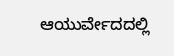ಆಯುರ್ವೇದದಲ್ಲಿ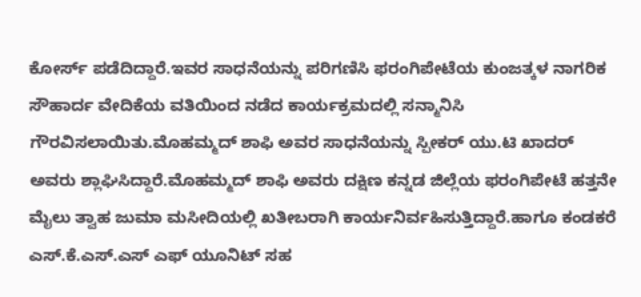ಕೋರ್ಸ್ ಪಡೆದಿದ್ದಾರೆ.ಇವರ ಸಾಧನೆಯನ್ನು ಪರಿಗಣಿಸಿ ಫರಂಗಿಪೇಟೆಯ ಕುಂಜತ್ಕಳ ನಾಗರಿಕ ಸೌಹಾರ್ದ ವೇದಿಕೆಯ ವತಿಯಿಂದ ನಡೆದ ಕಾರ್ಯಕ್ರಮದಲ್ಲಿ ಸನ್ಮಾನಿಸಿ ಗೌರವಿಸಲಾಯಿತು.ಮೊಹಮ್ಮದ್ ಶಾಫಿ ಅವರ ಸಾಧನೆಯನ್ನು ಸ್ಪೀಕರ್ ಯು.ಟಿ ಖಾದರ್ ಅವರು ಶ್ಲಾಘಿಸಿದ್ದಾರೆ.ಮೊಹಮ್ಮದ್ ಶಾಫಿ ಅವರು ದಕ್ಷಿಣ ಕನ್ನಡ ಜಿಲ್ಲೆಯ ಫರಂಗಿಪೇಟೆ ಹತ್ತನೇ ಮೈಲು ತ್ವಾಹ ಜುಮಾ ಮಸೀದಿಯಲ್ಲಿ ಖತೀಬರಾಗಿ ಕಾರ್ಯನಿರ್ವಹಿಸುತ್ತಿದ್ದಾರೆ.ಹಾಗೂ ಕಂಡಕರೆ ಎಸ್.ಕೆ.ಎಸ್.ಎಸ್ ಎಫ್ ಯೂನಿಟ್ ಸಹ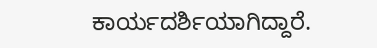ಕಾರ್ಯದರ್ಶಿಯಾಗಿದ್ದಾರೆ.